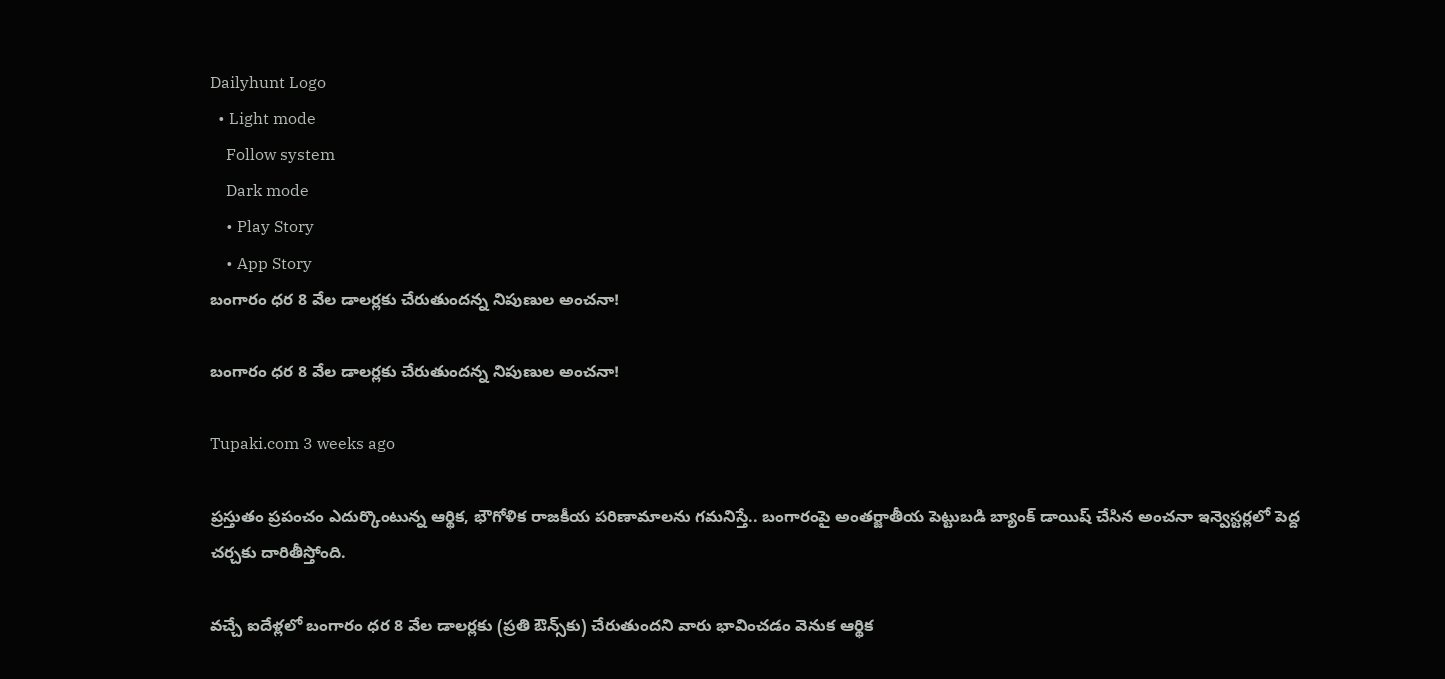Dailyhunt Logo
  • Light mode
    Follow system
    Dark mode
    • Play Story
    • App Story
బంగారం ధర 8 వేల డాలర్లకు చేరుతుందన్న నిపుణుల అంచనా!

బంగారం ధర 8 వేల డాలర్లకు చేరుతుందన్న నిపుణుల అంచనా!

Tupaki.com 3 weeks ago

ప్రస్తుతం ప్రపంచం ఎదుర్కొంటున్న ఆర్థిక, భౌగోళిక రాజకీయ పరిణామాలను గమనిస్తే.. బంగారంపై అంతర్జాతీయ పెట్టుబడి బ్యాంక్ డాయిష్ చేసిన అంచనా ఇన్వెస్టర్లలో పెద్ద చర్చకు దారితీస్తోంది.

వచ్చే ఐదేళ్లలో బంగారం ధర 8 వేల డాలర్లకు (ప్రతి ఔన్స్‌కు) చేరుతుందని వారు భావించడం వెనుక ఆర్థిక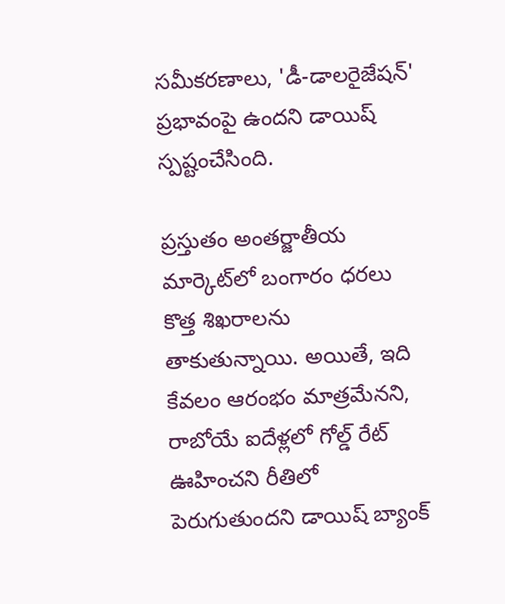సమీకరణాలు, 'డీ-డాలరైజేషన్' ప్రభావంపై ఉందని డాయిష్ స్పష్టంచేసింది.

ప్రస్తుతం అంతర్జాతీయ మార్కెట్‌లో బంగారం ధరలు కొత్త శిఖరాలను తాకుతున్నాయి. అయితే, ఇది కేవలం ఆరంభం మాత్రమేనని, రాబోయే ఐదేళ్లలో గోల్డ్ రేట్ ఊహించని రీతిలో పెరుగుతుందని డాయిష్ బ్యాంక్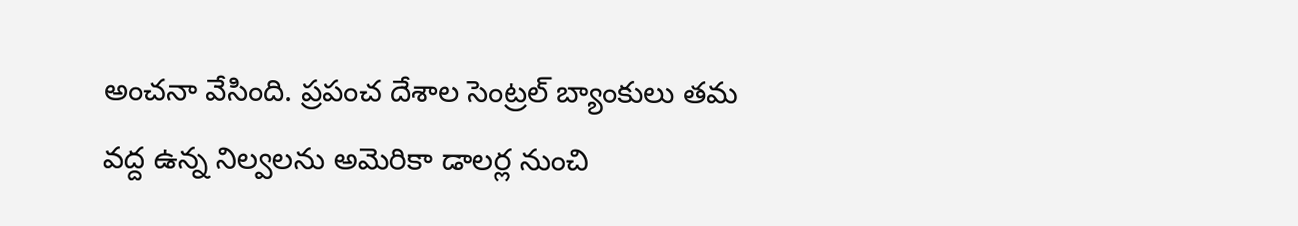అంచనా వేసింది. ప్రపంచ దేశాల సెంట్రల్ బ్యాంకులు తమ వద్ద ఉన్న నిల్వలను అమెరికా డాలర్ల నుంచి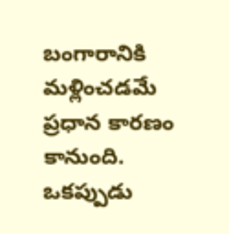బంగారానికి మళ్లించడమే ప్రధాన కారణం కానుంది. ఒకప్పుడు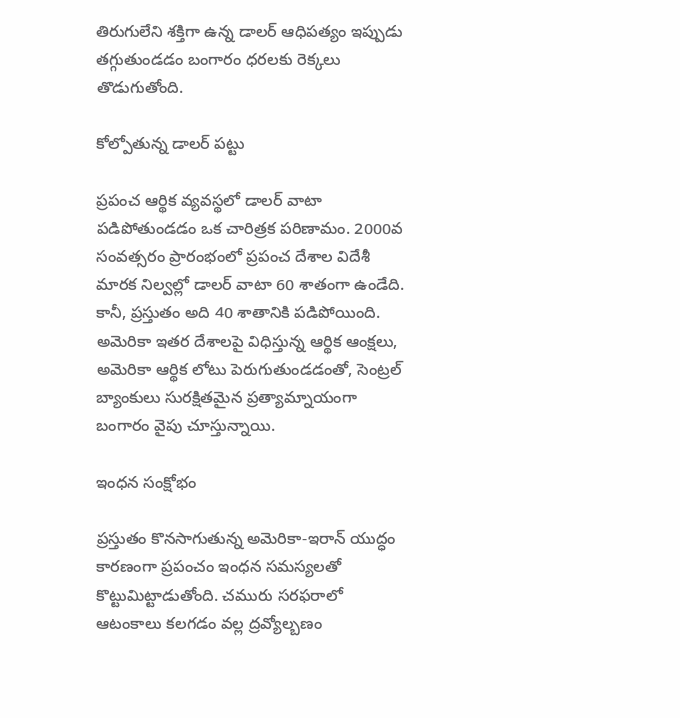తిరుగులేని శక్తిగా ఉన్న డాలర్ ఆధిపత్యం ఇప్పుడు తగ్గుతుండడం బంగారం ధరలకు రెక్కలు తొడుగుతోంది.

కోల్పోతున్న డాలర్ పట్టు

ప్రపంచ ఆర్థిక వ్యవస్థలో డాలర్ వాటా పడిపోతుండడం ఒక చారిత్రక పరిణామం. 2000వ సంవత్సరం ప్రారంభంలో ప్రపంచ దేశాల విదేశీ మారక నిల్వల్లో డాలర్ వాటా 60 శాతంగా ఉండేది. కానీ, ప్రస్తుతం అది 40 శాతానికి పడిపోయింది. అమెరికా ఇతర దేశాలపై విధిస్తున్న ఆర్థిక ఆంక్షలు, అమెరికా ఆర్థిక లోటు పెరుగుతుండడంతో, సెంట్రల్ బ్యాంకులు సురక్షితమైన ప్రత్యామ్నాయంగా బంగారం వైపు చూస్తున్నాయి.

ఇంధన సంక్షోభం

ప్రస్తుతం కొనసాగుతున్న అమెరికా-ఇరాన్ యుద్ధం కారణంగా ప్రపంచం ఇంధన సమస్యలతో కొట్టుమిట్టాడుతోంది. చమురు సరఫరాలో ఆటంకాలు కలగడం వల్ల ద్రవ్యోల్బణం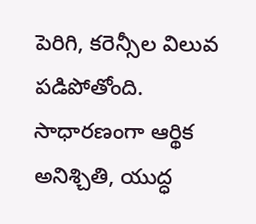పెరిగి, కరెన్సీల విలువ పడిపోతోంది. సాధారణంగా ఆర్థిక అనిశ్చితి, యుద్ధ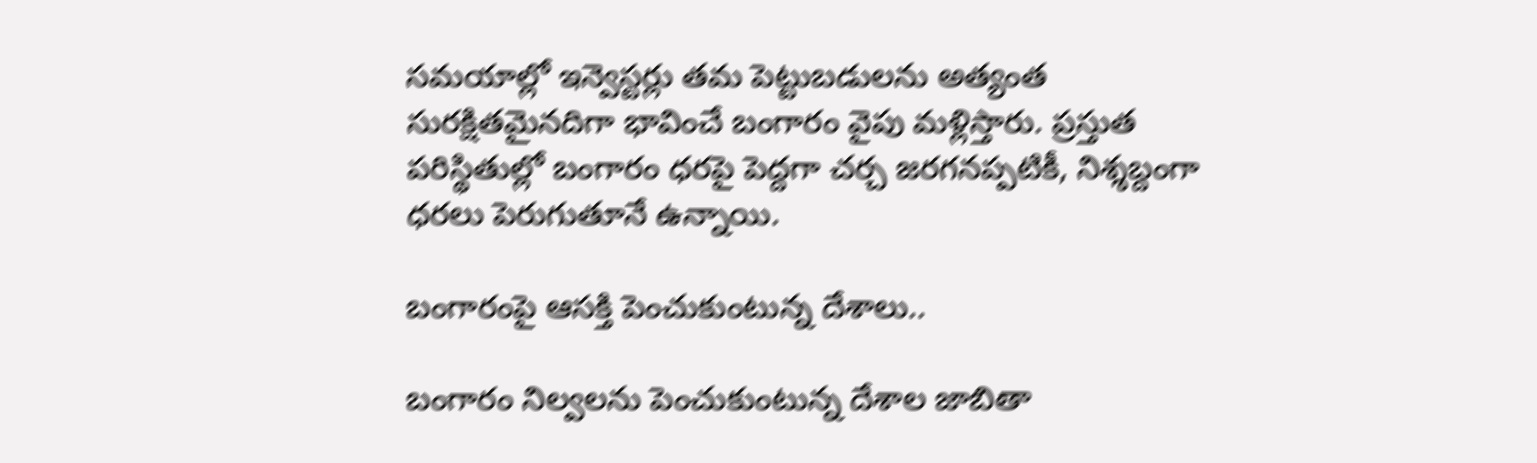సమయాల్లో ఇన్వెస్టర్లు తమ పెట్టుబడులను అత్యంత సురక్షితమైనదిగా భావించే బంగారం వైపు మళ్లిస్తారు. ప్రస్తుత పరిస్థితుల్లో బంగారం ధరపై పెద్దగా చర్చ జరగనప్పటికీ, నిశ్శబ్దంగా ధరలు పెరుగుతూనే ఉన్నాయి.

బంగారంపై ఆసక్తి పెంచుకుంటున్న దేశాలు..

బంగారం నిల్వలను పెంచుకుంటున్న దేశాల జాబితా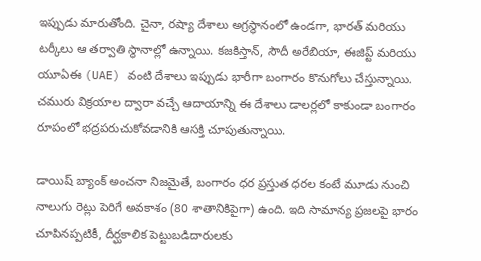ఇప్పుడు మారుతోంది. చైనా, రష్యా దేశాలు అగ్రస్థానంలో ఉండగా, భారత్ మరియు టర్కీలు ఆ తర్వాతి స్థానాల్లో ఉన్నాయి. కజకిస్తాన్, సౌదీ అరేబియా, ఈజిప్ట్ మరియు యూఏఈ (UAE) వంటి దేశాలు ఇప్పుడు భారీగా బంగారం కొనుగోలు చేస్తున్నాయి. చమురు విక్రయాల ద్వారా వచ్చే ఆదాయాన్ని ఈ దేశాలు డాలర్లలో కాకుండా బంగారం రూపంలో భద్రపరుచుకోవడానికి ఆసక్తి చూపుతున్నాయి.

డాయిష్ బ్యాంక్ అంచనా నిజమైతే, బంగారం ధర ప్రస్తుత ధరల కంటే మూడు నుంచి నాలుగు రెట్లు పెరిగే అవకాశం (80 శాతానికిపైగా) ఉంది. ఇది సామాన్య ప్రజలపై భారం చూపినప్పటికీ, దీర్ఘకాలిక పెట్టుబడిదారులకు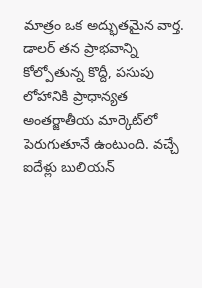మాత్రం ఒక అద్భుతమైన వార్త. డాలర్ తన ప్రాభవాన్ని కోల్పోతున్న కొద్దీ, పసుపు లోహానికి ప్రాధాన్యత అంతర్జాతీయ మార్కెట్‌లో పెరుగుతూనే ఉంటుంది. వచ్చే ఐదేళ్లు బులియన్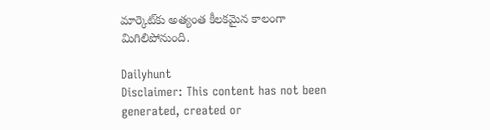మార్కెట్‌కు అత్యంత కీలకమైన కాలంగా మిగిలిపోనుంది.

Dailyhunt
Disclaimer: This content has not been generated, created or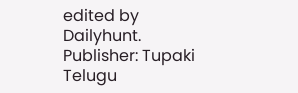edited by Dailyhunt. Publisher: Tupaki Telugu